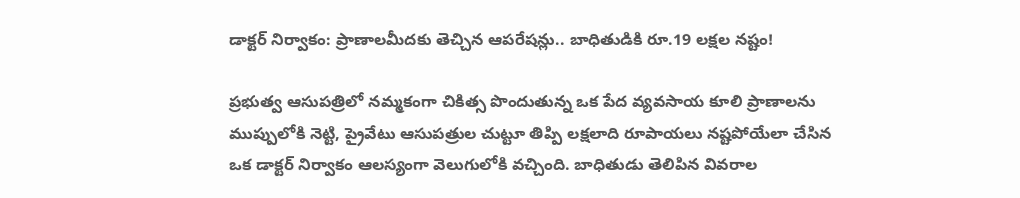డాక్టర్‌ నిర్వాకం: ప్రాణాలమీదకు తెచ్చిన ఆపరేషన్లు.. బాధితుడికి రూ.19 లక్షల నష్టం!

ప్రభుత్వ ఆసుపత్రిలో నమ్మకంగా చికిత్స పొందుతున్న ఒక పేద వ్యవసాయ కూలి ప్రాణాలను ముప్పులోకి నెట్టి, ప్రైవేటు ఆసుపత్రుల చుట్టూ తిప్పి లక్షలాది రూపాయలు నష్టపోయేలా చేసిన ఒక డాక్టర్ నిర్వాకం ఆలస్యంగా వెలుగులోకి వచ్చింది. బాధితుడు తెలిపిన వివరాల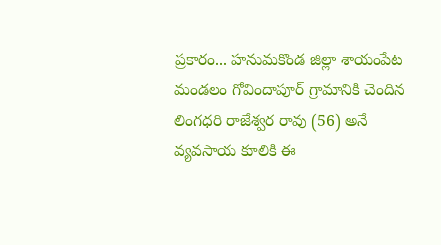ప్రకారం... హనుమకొండ జిల్లా శాయంపేట మండలం గోవిందాపూర్ గ్రామానికి చెందిన లింగధరి రాజేశ్వర రావు (56) అనే వ్యవసాయ కూలికి ఈ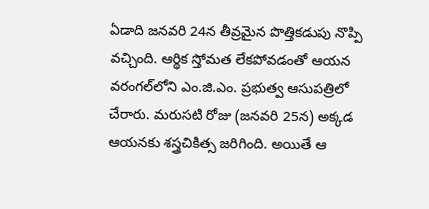ఏడాది జనవరి 24న తీవ్రమైన పొత్తికడుపు నొప్పి వచ్చింది. ఆర్థిక స్తోమత లేకపోవడంతో ఆయన వరంగల్‌లోని ఎం.జి.ఎం. ప్రభుత్వ ఆసుపత్రిలో చేరారు. మరుసటి రోజు (జనవరి 25న) అక్కడ ఆయనకు శస్త్రచికిత్స జరిగింది. అయితే ఆ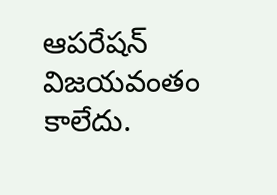ఆపరేషన్ విజయవంతం కాలేదు.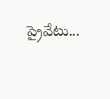ప్రైవేటు...